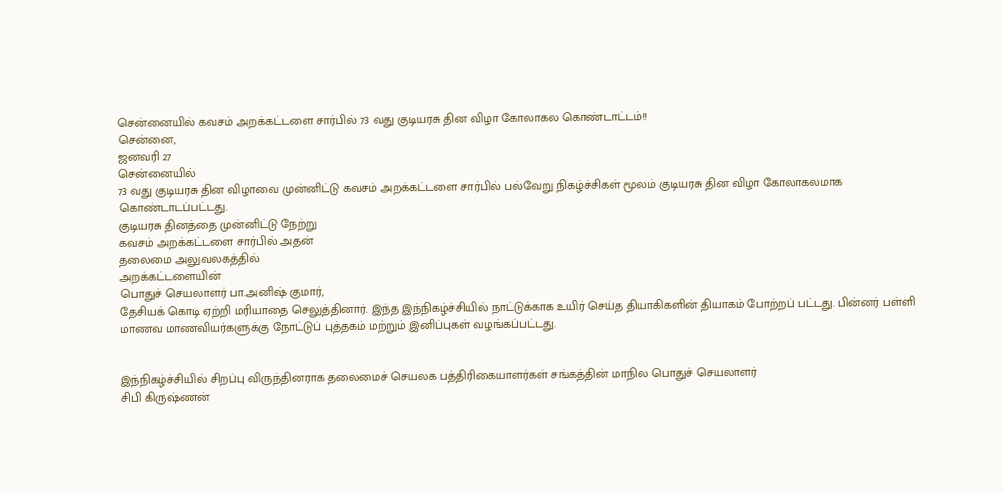சென்னையில் கவசம் அறக்கட்டளை சார்பில் 73 வது குடியரசு தின விழா கோலாகல கொண்டாட்டம்!!
சென்னை,
ஜனவரி 27
சென்னையில்
73 வது குடியரசு தின விழாவை முன்னிட்டு கவசம் அறக்கட்டளை சார்பில் பல்வேறு நிகழ்ச்சிகள் மூலம் குடியரசு தின விழா கோலாகலமாக கொண்டாடப்பட்டது.
குடியரசு தினத்தை முன்னிட்டு நேற்று
கவசம் அறக்கட்டளை சார்பில் அதன்
தலைமை அலுவலகத்தில்
அறக்கட்டளையின்
பொதுச் செயலாளர் பா.அனிஷ் குமார்,
தேசியக் கொடி ஏற்றி மரியாதை செலுத்தினார். இந்த இந்நிகழ்ச்சியில் நாட்டுக்காக உயிர் செய்த தியாகிகளின் தியாகம் போற்றப் பட்டது. பின்னர் பள்ளி மாணவ மாணவியர்களுக்கு நோட்டுப் புத்தகம் மற்றும் இனிப்புகள் வழங்கப்பட்டது.


இந்நிகழ்ச்சியில் சிறப்பு விருந்தினராக தலைமைச் செயலக பத்திரிகையாளர்கள் சங்கத்தின் மாநில பொதுச் செயலாளர்
சிபி கிருஷ்ணன்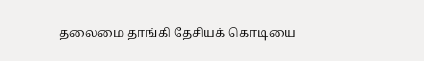தலைமை தாங்கி தேசியக் கொடியை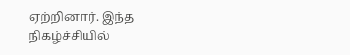ஏற்றினார். இந்த நிகழ்ச்சியில்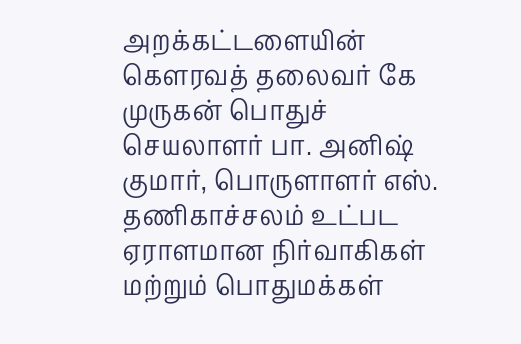அறக்கட்டளையின் கௌரவத் தலைவர் கே முருகன் பொதுச் செயலாளர் பா. அனிஷ் குமார், பொருளாளர் எஸ். தணிகாச்சலம் உட்பட ஏராளமான நிர்வாகிகள் மற்றும் பொதுமக்கள்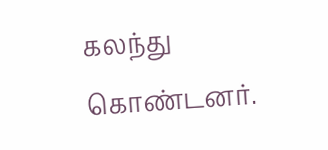கலந்து கொண்டனர்.